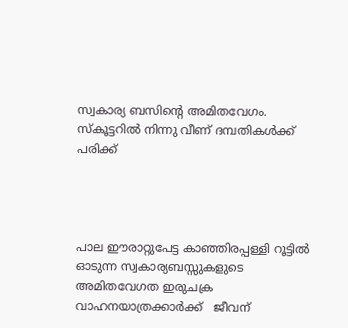സ്വകാര്യ ബസിന്റെ അമിതവേഗം. സ്‌കൂട്ടറില്‍ നിന്നു വീണ് ദമ്പതികള്‍ക്ക് പരിക്ക്




പാല ഈരാറ്റുപേട്ട കാഞ്ഞിരപ്പള്ളി റൂട്ടില്‍ ഓടുന്ന സ്വകാര്യബസ്സുകളുടെ  അമിതവേഗത ഇരുചക്ര വാഹനയാത്രക്കാര്‍ക്ക്   ജീവന്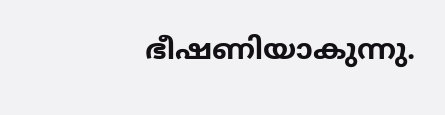ഭീഷണിയാകുന്നു.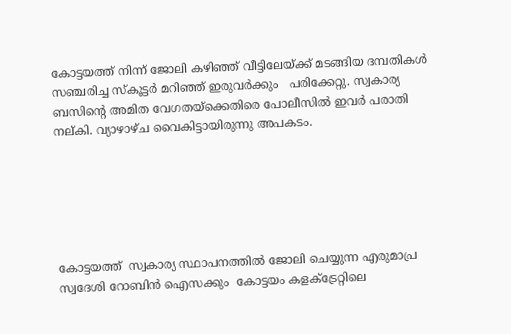കോട്ടയത്ത് നിന്ന് ജോലി കഴിഞ്ഞ് വീട്ടിലേയ്ക്ക് മടങ്ങിയ ദമ്പതികള്‍ സഞ്ചരിച്ച സ്‌കൂട്ടര്‍ മറിഞ്ഞ് ഇരുവര്‍ക്കും   പരിക്കേറ്റു. സ്വകാര്യ ബസിന്റെ അമിത വേഗതയ്‌ക്കെതിരെ പോലീസില്‍ ഇവര്‍ പരാതി നല്കി. വ്യാഴാഴ്ച വൈകിട്ടായിരുന്നു അപകടം.






കോട്ടയത്ത്  സ്വകാര്യ സ്ഥാപനത്തില്‍ ജോലി ചെയ്യുന്ന എരുമാപ്ര സ്വദേശി റോബിന്‍ ഐസക്കും  കോട്ടയം കളക്ട്രേറ്റിലെ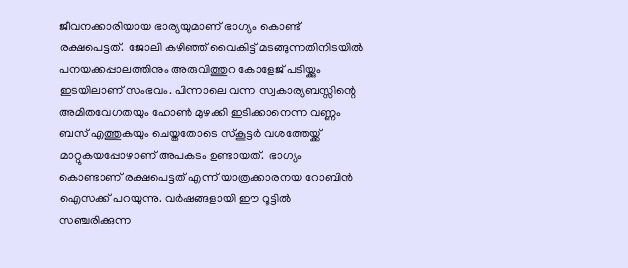ജീവനക്കാരിയായ ഭാര്യയുമാണ് ഭാഗ്യം കൊണ്ട് രക്ഷപെട്ടത്.  ജോലി കഴിഞ്ഞ് വൈകിട്ട് മടങ്ങുന്നതിനിടയില്‍ പനയക്കപ്പാലത്തിനും അരുവിത്തുറ കോളേജ് പടിയ്ക്കും ഇടയിലാണ് സംഭവം. പിന്നാലെ വന്ന സ്വകാര്യബസ്സിന്റെ അമിതവേഗതയും ഹോണ്‍ മുഴക്കി ഇടിക്കാനെന്ന വണ്ണം ബസ് എത്തുകയും ചെയ്തതോടെ സ്‌കൂട്ടര്‍ വശത്തേയ്ക്ക്  മാറ്റുകയപ്പോഴാണ് അപകടം ഉണ്ടായത്.  ഭാഗ്യം കൊണ്ടാണ് രക്ഷപെട്ടത് എന്ന് യാത്രക്കാരനയ റോബിന്‍ ഐസക്ക് പറയുന്നു. വര്‍ഷങ്ങളായി ഈ റൂട്ടില്‍ സഞ്ചരിക്കുന്ന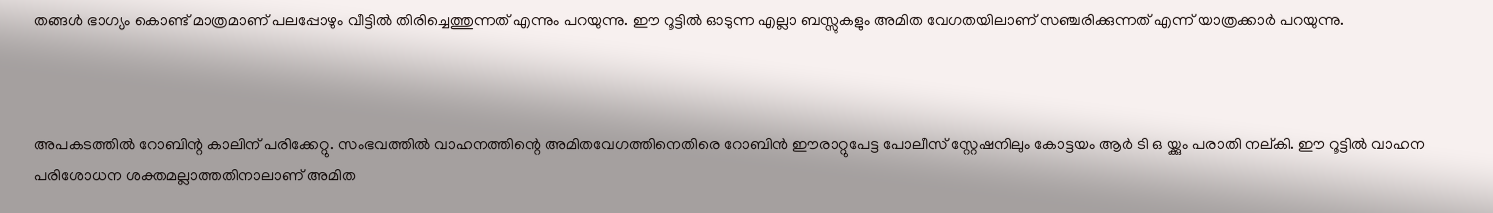തങ്ങള്‍ ഭാഗ്യം കൊണ്ട് മാത്രമാണ് പലപ്പോഴും വീട്ടില്‍ തിരിച്ചെത്തുന്നത് എന്നും പറയുന്നു. ഈ റൂട്ടില്‍ ഓടുന്ന എല്ലാ ബസ്സുകളും അമിത വേഗതയിലാണ് സഞ്ചരിക്കുന്നത് എന്ന് യാത്രക്കാര്‍ പറയുന്നു.



അപകടത്തില്‍ റോബിന്റ കാലിന് പരിക്കേറ്റു. സംഭവത്തില്‍ വാഹനത്തിന്റെ അമിതവേഗത്തിനെതിരെ റോബിന്‍ ഈരാറ്റുപേട്ട പോലീസ് സ്റ്റേഷനിലും കോട്ടയം ആര്‍ ടി ഒ യ്ക്കും പരാതി നല്കി. ഈ റൂട്ടില്‍ വാഹന പരിശോധന ശക്തമല്ലാത്തതിനാലാണ് അമിത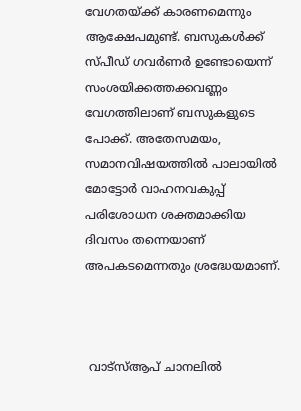വേഗതയ്ക്ക് കാരണമെന്നും ആക്ഷേപമുണ്ട്. ബസുകള്‍ക്ക് സ്പീഡ് ഗവര്‍ണര്‍ ഉണ്ടോയെന്ന് സംശയിക്കത്തക്കവണ്ണം വേഗത്തിലാണ് ബസുകളുടെ പോക്ക്. അതേസമയം, സമാനവിഷയത്തില്‍ പാലായില്‍ മോട്ടോര്‍ വാഹനവകുപ്പ് പരിശോധന ശക്തമാക്കിയ ദിവസം തന്നെയാണ് അപകടമെന്നതും ശ്രദ്ധേയമാണ്.



 വാട്‌സ്ആപ് ചാനലില്‍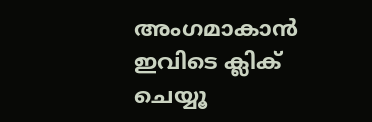അംഗമാകാന്‍ ഇവിടെ ക്ലിക് ചെയ്യൂ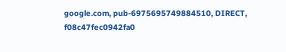google.com, pub-6975695749884510, DIRECT, f08c47fec0942fa0